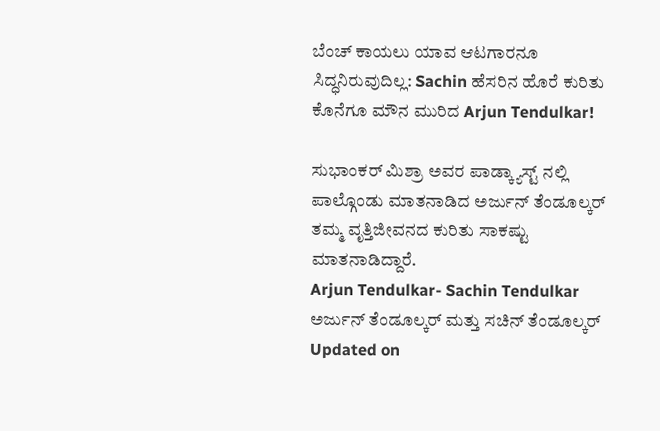ಬೆಂಚ್ ಕಾಯಲು ಯಾವ ಆಟಗಾರನೂ ಸಿದ್ಧನಿರುವುದಿಲ್ಲ: Sachin ಹೆಸರಿನ ಹೊರೆ ಕುರಿತು ಕೊನೆಗೂ ಮೌನ ಮುರಿದ Arjun Tendulkar!

ಸುಭಾಂಕರ್ ಮಿಶ್ರಾ ಅವರ ಪಾಡ್ಕ್ಯಾಸ್ಟ್ ನಲ್ಲಿ ಪಾಲ್ಗೊಂಡು ಮಾತನಾಡಿದ ಅರ್ಜುನ್ ತೆಂಡೂಲ್ಕರ್ ತಮ್ಮ ವೃತ್ತಿಜೀವನದ ಕುರಿತು ಸಾಕಷ್ಟು ಮಾತನಾಡಿದ್ದಾರೆ.
Arjun Tendulkar- Sachin Tendulkar
ಅರ್ಜುನ್ ತೆಂಡೂಲ್ಕರ್ ಮತ್ತು ಸಚಿನ್ ತೆಂಡೂಲ್ಕರ್
Updated on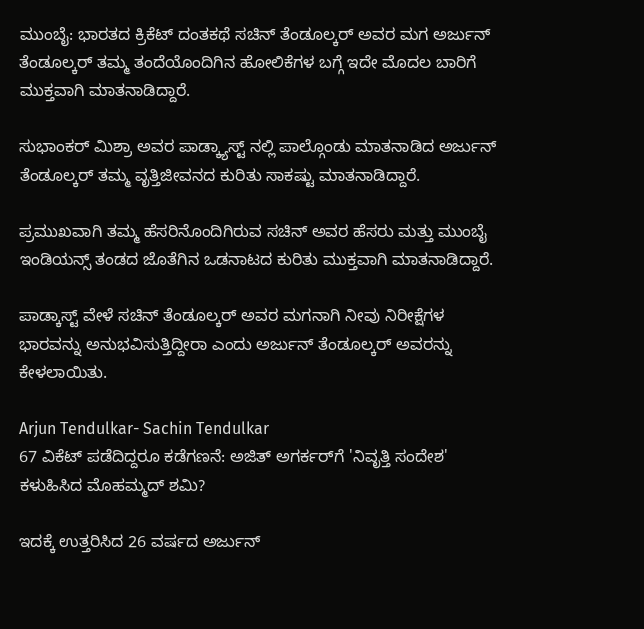ಮುಂಬೈ: ಭಾರತದ ಕ್ರಿಕೆಟ್ ದಂತಕಥೆ ಸಚಿನ್ ತೆಂಡೂಲ್ಕರ್ ಅವರ ಮಗ ಅರ್ಜುನ್ ತೆಂಡೂಲ್ಕರ್ ತಮ್ಮ ತಂದೆಯೊಂದಿಗಿನ ಹೋಲಿಕೆಗಳ ಬಗ್ಗೆ ಇದೇ ಮೊದಲ ಬಾರಿಗೆ ಮುಕ್ತವಾಗಿ ಮಾತನಾಡಿದ್ದಾರೆ.

ಸುಭಾಂಕರ್ ಮಿಶ್ರಾ ಅವರ ಪಾಡ್ಕ್ಯಾಸ್ಟ್ ನಲ್ಲಿ ಪಾಲ್ಗೊಂಡು ಮಾತನಾಡಿದ ಅರ್ಜುನ್ ತೆಂಡೂಲ್ಕರ್ ತಮ್ಮ ವೃತ್ತಿಜೀವನದ ಕುರಿತು ಸಾಕಷ್ಟು ಮಾತನಾಡಿದ್ದಾರೆ.

ಪ್ರಮುಖವಾಗಿ ತಮ್ಮ ಹೆಸರಿನೊಂದಿಗಿರುವ ಸಚಿನ್ ಅವರ ಹೆಸರು ಮತ್ತು ಮುಂಬೈ ಇಂಡಿಯನ್ಸ್ ತಂಡದ ಜೊತೆಗಿನ ಒಡನಾಟದ ಕುರಿತು ಮುಕ್ತವಾಗಿ ಮಾತನಾಡಿದ್ದಾರೆ.

ಪಾಡ್ಕಾಸ್ಟ್ ವೇಳೆ ಸಚಿನ್ ತೆಂಡೂಲ್ಕರ್ ಅವರ ಮಗನಾಗಿ ನೀವು ನಿರೀಕ್ಷೆಗಳ ಭಾರವನ್ನು ಅನುಭವಿಸುತ್ತಿದ್ದೀರಾ ಎಂದು ಅರ್ಜುನ್ ತೆಂಡೂಲ್ಕರ್ ಅವರನ್ನು ಕೇಳಲಾಯಿತು.

Arjun Tendulkar- Sachin Tendulkar
67 ವಿಕೆಟ್‌ ಪಡೆದಿದ್ದರೂ ಕಡೆಗಣನೆ: ಅಜಿತ್ ಅಗರ್ಕರ್‌ಗೆ 'ನಿವೃತ್ತಿ ಸಂದೇಶ' ಕಳುಹಿಸಿದ ಮೊಹಮ್ಮದ್ ಶಮಿ?

ಇದಕ್ಕೆ ಉತ್ತರಿಸಿದ 26 ವರ್ಷದ ಅರ್ಜುನ್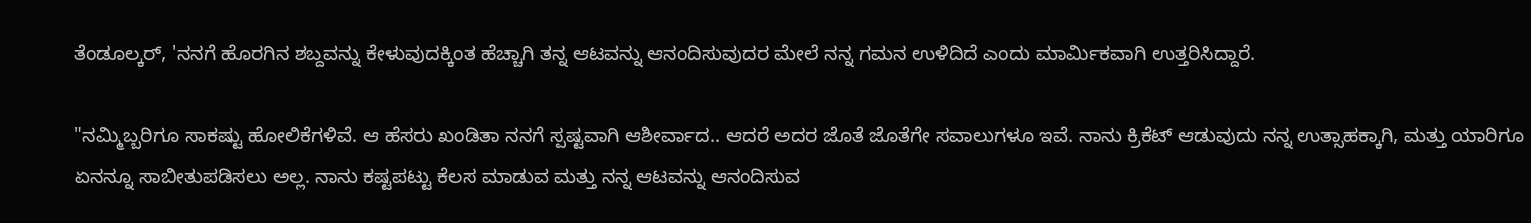ತೆಂಡೂಲ್ಕರ್, 'ನನಗೆ ಹೊರಗಿನ ಶಬ್ದವನ್ನು ಕೇಳುವುದಕ್ಕಿಂತ ಹೆಚ್ಚಾಗಿ ತನ್ನ ಆಟವನ್ನು ಆನಂದಿಸುವುದರ ಮೇಲೆ ನನ್ನ ಗಮನ ಉಳಿದಿದೆ ಎಂದು ಮಾರ್ಮಿಕವಾಗಿ ಉತ್ತರಿಸಿದ್ದಾರೆ.

"ನಮ್ಮಿಬ್ಬರಿಗೂ ಸಾಕಷ್ಟು ಹೋಲಿಕೆಗಳಿವೆ. ಆ ಹೆಸರು ಖಂಡಿತಾ ನನಗೆ ಸ್ಪಷ್ಟವಾಗಿ ಆಶೀರ್ವಾದ.. ಆದರೆ ಅದರ ಜೊತೆ ಜೊತೆಗೇ ಸವಾಲುಗಳೂ ಇವೆ. ನಾನು ಕ್ರಿಕೆಟ್ ಆಡುವುದು ನನ್ನ ಉತ್ಸಾಹಕ್ಕಾಗಿ, ಮತ್ತು ಯಾರಿಗೂ ಏನನ್ನೂ ಸಾಬೀತುಪಡಿಸಲು ಅಲ್ಲ. ನಾನು ಕಷ್ಟಪಟ್ಟು ಕೆಲಸ ಮಾಡುವ ಮತ್ತು ನನ್ನ ಆಟವನ್ನು ಆನಂದಿಸುವ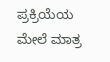ಪ್ರಕ್ರಿಯೆಯ ಮೇಲೆ ಮಾತ್ರ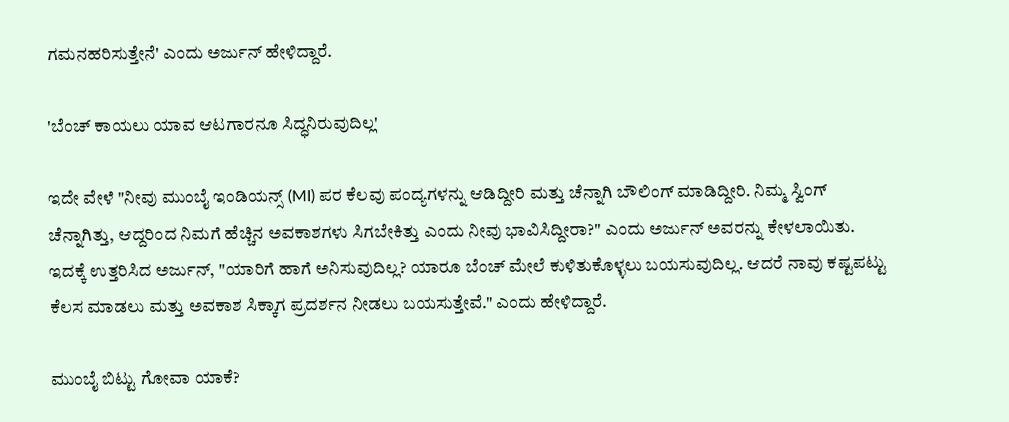ಗಮನಹರಿಸುತ್ತೇನೆ' ಎಂದು ಅರ್ಜುನ್ ಹೇಳಿದ್ದಾರೆ.

'ಬೆಂಚ್ ಕಾಯಲು ಯಾವ ಆಟಗಾರನೂ ಸಿದ್ಧನಿರುವುದಿಲ್ಲ'

ಇದೇ ವೇಳೆ "ನೀವು ಮುಂಬೈ ಇಂಡಿಯನ್ಸ್ (MI) ಪರ ಕೆಲವು ಪಂದ್ಯಗಳನ್ನು ಆಡಿದ್ದೀರಿ ಮತ್ತು ಚೆನ್ನಾಗಿ ಬೌಲಿಂಗ್ ಮಾಡಿದ್ದೀರಿ. ನಿಮ್ಮ ಸ್ವಿಂಗ್ ಚೆನ್ನಾಗಿತ್ತು, ಆದ್ದರಿಂದ ನಿಮಗೆ ಹೆಚ್ಚಿನ ಅವಕಾಶಗಳು ಸಿಗಬೇಕಿತ್ತು ಎಂದು ನೀವು ಭಾವಿಸಿದ್ದೀರಾ?" ಎಂದು ಅರ್ಜುನ್ ಅವರನ್ನು ಕೇಳಲಾಯಿತು. ಇದಕ್ಕೆ ಉತ್ತರಿಸಿದ ಅರ್ಜುನ್, "ಯಾರಿಗೆ ಹಾಗೆ ಅನಿಸುವುದಿಲ್ಲ? ಯಾರೂ ಬೆಂಚ್ ಮೇಲೆ ಕುಳಿತುಕೊಳ್ಳಲು ಬಯಸುವುದಿಲ್ಲ. ಆದರೆ ನಾವು ಕಷ್ಟಪಟ್ಟು ಕೆಲಸ ಮಾಡಲು ಮತ್ತು ಅವಕಾಶ ಸಿಕ್ಕಾಗ ಪ್ರದರ್ಶನ ನೀಡಲು ಬಯಸುತ್ತೇವೆ." ಎಂದು ಹೇಳಿದ್ದಾರೆ.

ಮುಂಬೈ ಬಿಟ್ಟು ಗೋವಾ ಯಾಕೆ?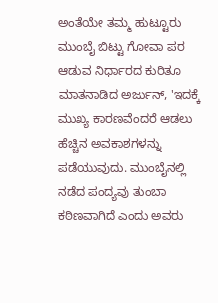ಅಂತೆಯೇ ತಮ್ಮ ಹುಟ್ಟೂರು ಮುಂಬೈ ಬಿಟ್ಟು ಗೋವಾ ಪರ ಆಡುವ ನಿರ್ಧಾರದ ಕುರಿತೂ ಮಾತನಾಡಿದ ಅರ್ಜುನ್, 'ಇದಕ್ಕೆ ಮುಖ್ಯ ಕಾರಣವೆಂದರೆ ಆಡಲು ಹೆಚ್ಚಿನ ಅವಕಾಶಗಳನ್ನು ಪಡೆಯುವುದು. ಮುಂಬೈನಲ್ಲಿ ನಡೆದ ಪಂದ್ಯವು ತುಂಬಾ ಕಠಿಣವಾಗಿದೆ ಎಂದು ಅವರು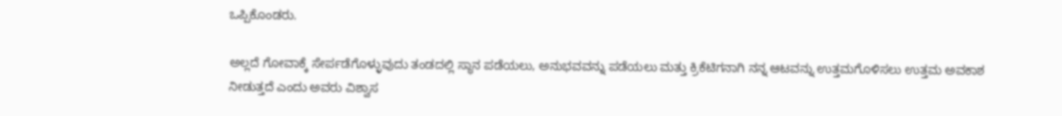ಒಪ್ಪಿಕೊಂಡರು.

ಅಲ್ಲದೆ ಗೋವಾಕ್ಕೆ ಸೇರ್ಪಡೆಗೊಳ್ಳುವುದು ತಂಡದಲ್ಲಿ ಸ್ಥಾನ ಪಡೆಯಲು, ಅನುಭವವನ್ನು ಪಡೆಯಲು ಮತ್ತು ಕ್ರಿಕೆಟಿಗನಾಗಿ ನನ್ನ ಆಟವನ್ನು ಉತ್ತಮಗೊಳಿಸಲು ಉತ್ತಮ ಅವಕಾಶ ನೀಡುತ್ತದೆ ಎಂದು ಅವರು ವಿಶ್ವಾಸ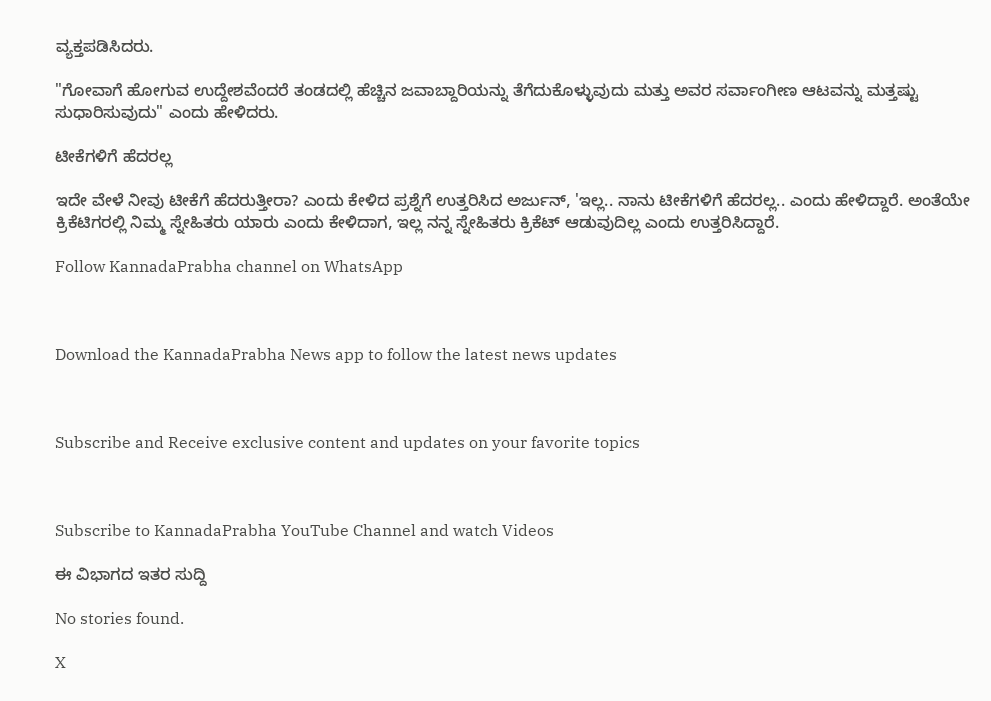ವ್ಯಕ್ತಪಡಿಸಿದರು.

"ಗೋವಾಗೆ ಹೋಗುವ ಉದ್ದೇಶವೆಂದರೆ ತಂಡದಲ್ಲಿ ಹೆಚ್ಚಿನ ಜವಾಬ್ದಾರಿಯನ್ನು ತೆಗೆದುಕೊಳ್ಳುವುದು ಮತ್ತು ಅವರ ಸರ್ವಾಂಗೀಣ ಆಟವನ್ನು ಮತ್ತಷ್ಟು ಸುಧಾರಿಸುವುದು" ಎಂದು ಹೇಳಿದರು.

ಟೀಕೆಗಳಿಗೆ ಹೆದರಲ್ಲ

ಇದೇ ವೇಳೆ ನೀವು ಟೀಕೆಗೆ ಹೆದರುತ್ತೀರಾ? ಎಂದು ಕೇಳಿದ ಪ್ರಶ್ನೆಗೆ ಉತ್ತರಿಸಿದ ಅರ್ಜುನ್, 'ಇಲ್ಲ.. ನಾನು ಟೀಕೆಗಳಿಗೆ ಹೆದರಲ್ಲ.. ಎಂದು ಹೇಳಿದ್ದಾರೆ. ಅಂತೆಯೇ ಕ್ರಿಕೆಟಿಗರಲ್ಲಿ ನಿಮ್ಮ ಸ್ನೇಹಿತರು ಯಾರು ಎಂದು ಕೇಳಿದಾಗ, ಇಲ್ಲ ನನ್ನ ಸ್ನೇಹಿತರು ಕ್ರಿಕೆಟ್ ಆಡುವುದಿಲ್ಲ ಎಂದು ಉತ್ತರಿಸಿದ್ದಾರೆ.

Follow KannadaPrabha channel on WhatsApp



Download the KannadaPrabha News app to follow the latest news updates



Subscribe and Receive exclusive content and updates on your favorite topics



Subscribe to KannadaPrabha YouTube Channel and watch Videos

ಈ ವಿಭಾಗದ ಇತರ ಸುದ್ದಿ

No stories found.

X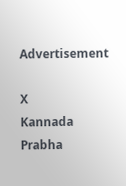Advertisement

X
Kannada Prabha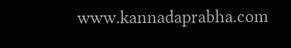www.kannadaprabha.com